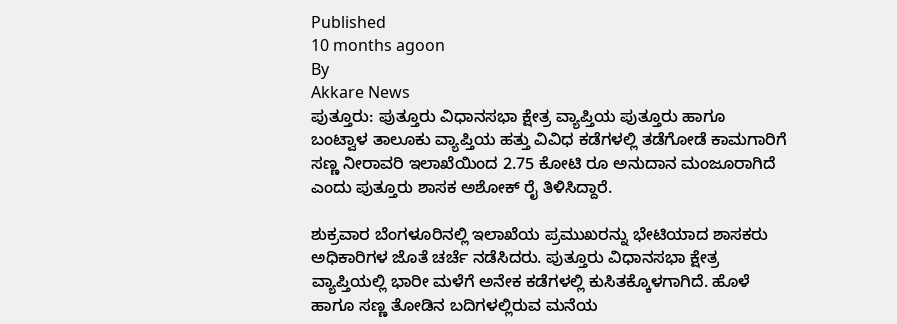Published
10 months agoon
By
Akkare News
ಪುತ್ತೂರು: ಪುತ್ತೂರು ವಿಧಾನಸಭಾ ಕ್ಷೇತ್ರ ವ್ಯಾಪ್ತಿಯ ಪುತ್ತೂರು ಹಾಗೂ ಬಂಟ್ವಾಳ ತಾಲೂಕು ವ್ಯಾಪ್ತಿಯ ಹತ್ತು ವಿವಿಧ ಕಡೆಗಳಲ್ಲಿ ತಡೆಗೋಡೆ ಕಾಮಗಾರಿಗೆ ಸಣ್ಣ ನೀರಾವರಿ ಇಲಾಖೆಯಿಂದ 2.75 ಕೋಟಿ ರೂ ಅನುದಾನ ಮಂಜೂರಾಗಿದೆ ಎಂದು ಪುತ್ತೂರು ಶಾಸಕ ಅಶೋಕ್ ರೈ ತಿಳಿಸಿದ್ದಾರೆ.

ಶುಕ್ರವಾರ ಬೆಂಗಳೂರಿನಲ್ಲಿ ಇಲಾಖೆಯ ಪ್ರಮುಖರನ್ನು ಭೇಟಿಯಾದ ಶಾಸಕರು ಅಧಿಕಾರಿಗಳ ಜೊತೆ ಚರ್ಚೆ ನಡೆಸಿದರು. ಪುತ್ತೂರು ವಿಧಾನಸಭಾ ಕ್ಷೇತ್ರ ವ್ಯಾಪ್ತಿಯಲ್ಲಿ ಭಾರೀ ಮಳೆಗೆ ಅನೇಕ ಕಡೆಗಳಲ್ಲಿ ಕುಸಿತಕ್ಕೊಳಗಾಗಿದೆ. ಹೊಳೆ ಹಾಗೂ ಸಣ್ಣ ತೋಡಿನ ಬದಿಗಳಲ್ಲಿರುವ ಮನೆಯ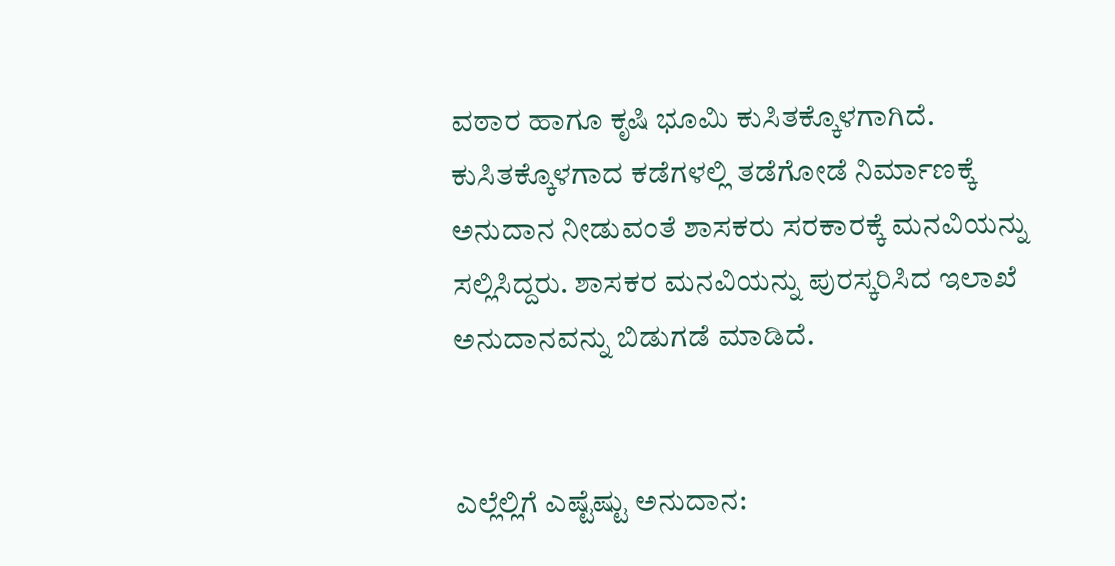ವಠಾರ ಹಾಗೂ ಕೃಷಿ ಭೂಮಿ ಕುಸಿತಕ್ಕೊಳಗಾಗಿದೆ. ಕುಸಿತಕ್ಕೊಳಗಾದ ಕಡೆಗಳಲ್ಲಿ ತಡೆಗೋಡೆ ನಿರ್ಮಾಣಕ್ಕೆ ಅನುದಾನ ನೀಡುವಂತೆ ಶಾಸಕರು ಸರಕಾರಕ್ಕೆ ಮನವಿಯನ್ನು ಸಲ್ಲಿಸಿದ್ದರು. ಶಾಸಕರ ಮನವಿಯನ್ನು ಪುರಸ್ಕರಿಸಿದ ಇಲಾಖೆ ಅನುದಾನವನ್ನು ಬಿಡುಗಡೆ ಮಾಡಿದೆ.


ಎಲ್ಲೆಲ್ಲಿಗೆ ಎಷ್ಟೆಷ್ಟು ಅನುದಾನ: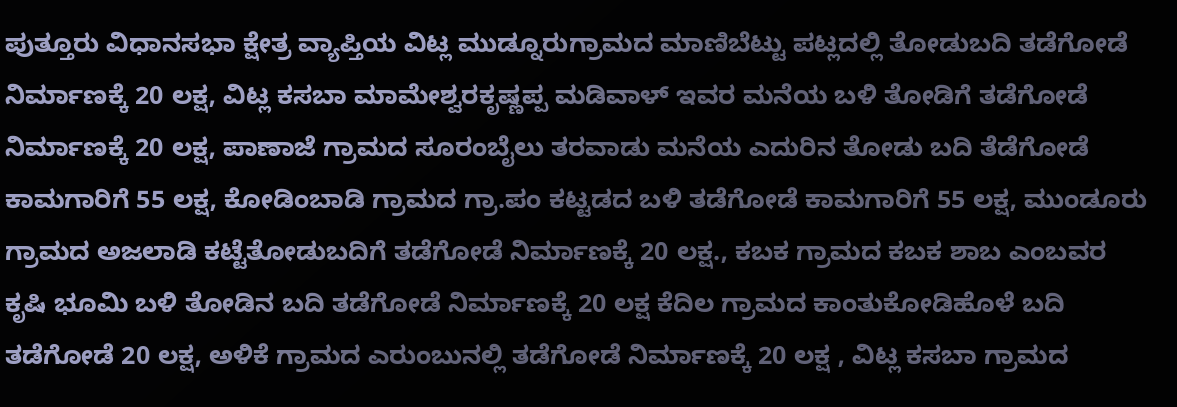ಪುತ್ತೂರು ವಿಧಾನಸಭಾ ಕ್ಷೇತ್ರ ವ್ಯಾಪ್ತಿಯ ವಿಟ್ಲ ಮುಡ್ನೂರುಗ್ರಾಮದ ಮಾಣಿಬೆಟ್ಟು ಪಟ್ಲದಲ್ಲಿ ತೋಡುಬದಿ ತಡೆಗೋಡೆ ನಿರ್ಮಾಣಕ್ಕೆ 20 ಲಕ್ಷ, ವಿಟ್ಲ ಕಸಬಾ ಮಾಮೇಶ್ವರಕೃಷ್ಣಪ್ಪ ಮಡಿವಾಳ್ ಇವರ ಮನೆಯ ಬಳಿ ತೋಡಿಗೆ ತಡೆಗೋಡೆ ನಿರ್ಮಾಣಕ್ಕೆ 20 ಲಕ್ಷ, ಪಾಣಾಜೆ ಗ್ರಾಮದ ಸೂರಂಬೈಲು ತರವಾಡು ಮನೆಯ ಎದುರಿನ ತೋಡು ಬದಿ ತೆಡೆಗೋಡೆ ಕಾಮಗಾರಿಗೆ 55 ಲಕ್ಷ, ಕೋಡಿಂಬಾಡಿ ಗ್ರಾಮದ ಗ್ರಾ.ಪಂ ಕಟ್ಟಡದ ಬಳಿ ತಡೆಗೋಡೆ ಕಾಮಗಾರಿಗೆ 55 ಲಕ್ಷ, ಮುಂಡೂರು ಗ್ರಾಮದ ಅಜಲಾಡಿ ಕಟ್ಟೆತೋಡುಬದಿಗೆ ತಡೆಗೋಡೆ ನಿರ್ಮಾಣಕ್ಕೆ 20 ಲಕ್ಷ., ಕಬಕ ಗ್ರಾಮದ ಕಬಕ ಶಾಬ ಎಂಬವರ ಕೃಷಿ ಭೂಮಿ ಬಳಿ ತೋಡಿನ ಬದಿ ತಡೆಗೋಡೆ ನಿರ್ಮಾಣಕ್ಕೆ 20 ಲಕ್ಷ ಕೆದಿಲ ಗ್ರಾಮದ ಕಾಂತುಕೋಡಿಹೊಳೆ ಬದಿ ತಡೆಗೋಡೆ 20 ಲಕ್ಷ, ಅಳಿಕೆ ಗ್ರಾಮದ ಎರುಂಬುನಲ್ಲಿ ತಡೆಗೋಡೆ ನಿರ್ಮಾಣಕ್ಕೆ 20 ಲಕ್ಷ , ವಿಟ್ಲ ಕಸಬಾ ಗ್ರಾಮದ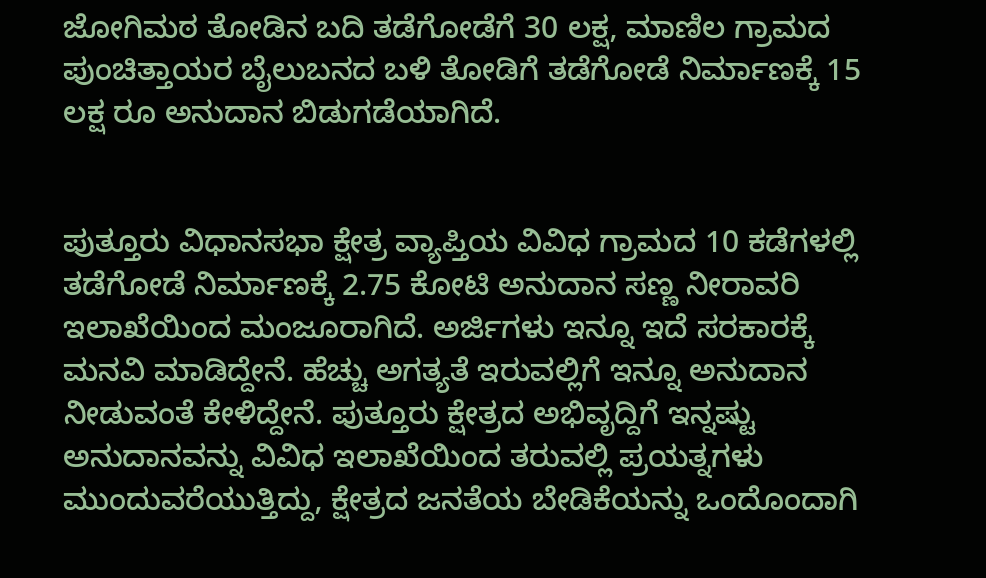ಜೋಗಿಮಠ ತೋಡಿನ ಬದಿ ತಡೆಗೋಡೆಗೆ 30 ಲಕ್ಷ, ಮಾಣಿಲ ಗ್ರಾಮದ ಪುಂಚಿತ್ತಾಯರ ಬೈಲುಬನದ ಬಳಿ ತೋಡಿಗೆ ತಡೆಗೋಡೆ ನಿರ್ಮಾಣಕ್ಕೆ 15 ಲಕ್ಷ ರೂ ಅನುದಾನ ಬಿಡುಗಡೆಯಾಗಿದೆ.


ಪುತ್ತೂರು ವಿಧಾನಸಭಾ ಕ್ಷೇತ್ರ ವ್ಯಾಪ್ತಿಯ ವಿವಿಧ ಗ್ರಾಮದ 10 ಕಡೆಗಳಲ್ಲಿ ತಡೆಗೋಡೆ ನಿರ್ಮಾಣಕ್ಕೆ 2.75 ಕೋಟಿ ಅನುದಾನ ಸಣ್ಣ ನೀರಾವರಿ ಇಲಾಖೆಯಿಂದ ಮಂಜೂರಾಗಿದೆ. ಅರ್ಜಿಗಳು ಇನ್ನೂ ಇದೆ ಸರಕಾರಕ್ಕೆ ಮನವಿ ಮಾಡಿದ್ದೇನೆ. ಹೆಚ್ಚು ಅಗತ್ಯತೆ ಇರುವಲ್ಲಿಗೆ ಇನ್ನೂ ಅನುದಾನ ನೀಡುವಂತೆ ಕೇಳಿದ್ದೇನೆ. ಪುತ್ತೂರು ಕ್ಷೇತ್ರದ ಅಭಿವೃದ್ದಿಗೆ ಇನ್ನಷ್ಟು ಅನುದಾನವನ್ನು ವಿವಿಧ ಇಲಾಖೆಯಿಂದ ತರುವಲ್ಲಿ ಪ್ರಯತ್ನಗಳು ಮುಂದುವರೆಯುತ್ತಿದ್ದು, ಕ್ಷೇತ್ರದ ಜನತೆಯ ಬೇಡಿಕೆಯನ್ನು ಒಂದೊಂದಾಗಿ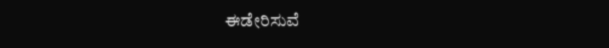ಈಡೇರಿಸುವೆ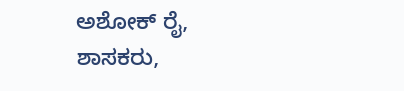ಅಶೋಕ್ ರೈ, ಶಾಸಕರು,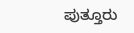ಪುತ್ತೂರು